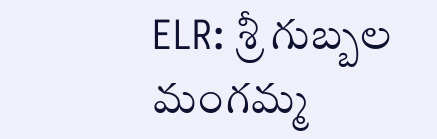ELR: శ్రీ గుబ్బల మంగమ్మ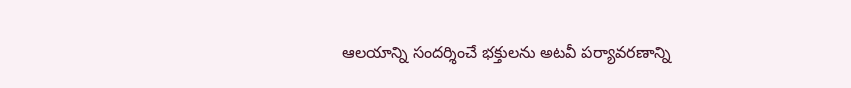ఆలయాన్ని సందర్శించే భక్తులను అటవీ పర్యావరణాన్ని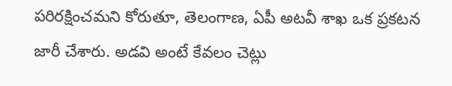పరిరక్షించమని కోరుతూ, తెలంగాణ, ఏపీ అటవీ శాఖ ఒక ప్రకటన జారీ చేశారు. అడవి అంటే కేవలం చెట్లు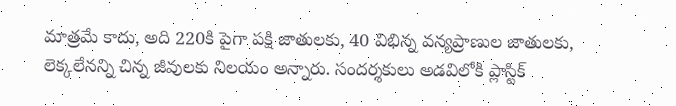మాత్రమే కాదు, అది 220కి పైగా పక్షి జాతులకు, 40 విభిన్న వన్యప్రాణుల జాతులకు, లెక్కలేనన్ని చిన్న జీవులకు నిలయం అన్నారు. సందర్శకులు అడవిలోకి ప్లాస్టిక్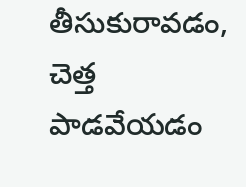తీసుకురావడం, చెత్త పాడవేయడం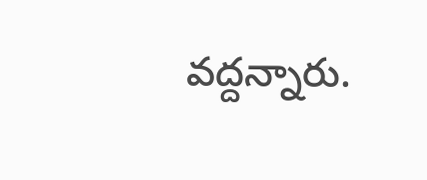వద్దన్నారు.